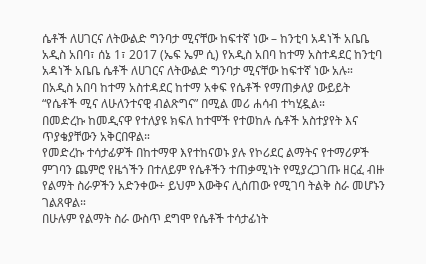ሴቶች ለሀገርና ለትውልድ ግንባታ ሚናቸው ከፍተኛ ነው – ከንቲባ አዳነች አቤቤ
አዲስ አበባ፣ ሰኔ 1፣ 2017 (ኤፍ ኤም ሲ) የአዲስ አበባ ከተማ አስተዳደር ከንቲባ አዳነች አቤቤ ሴቶች ለሀገርና ለትውልድ ግንባታ ሚናቸው ከፍተኛ ነው አሉ።
በአዲስ አበባ ከተማ አስተዳደር ከተማ አቀፍ የሴቶች የማጠቃለያ ውይይት “የሴቶች ሚና ለሁለንተናዊ ብልጽግና” በሚል መሪ ሐሳብ ተካሂዷል።
በመድረኩ ከመዲናዋ የተለያዩ ክፍለ ከተሞች የተወከሉ ሴቶች አስተያየት እና ጥያቄያቸውን አቅርበዋል።
የመድረኩ ተሳታፊዎች በከተማዋ እየተከናወኑ ያሉ የኮሪደር ልማትና የተማሪዎች ምገባን ጨምሮ የዜጎችን በተለይም የሴቶችን ተጠቃሚነት የሚያረጋገጡ ዘርፈ ብዙ የልማት ስራዎችን አድንቀው÷ ይህም እውቅና ሊሰጠው የሚገባ ትልቅ ስራ መሆኑን ገልጸዋል።
በሁሉም የልማት ስራ ውስጥ ደግሞ የሴቶች ተሳታፊነት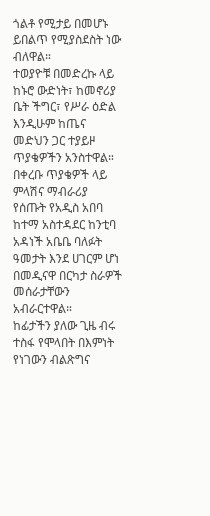ጎልቶ የሚታይ በመሆኑ ይበልጥ የሚያስደስት ነው ብለዋል።
ተወያዮቹ በመድረኩ ላይ ከኑሮ ውድነት፣ ከመኖሪያ ቤት ችግር፣ የሥራ ዕድል እንዲሁም ከጤና መድህን ጋር ተያይዞ ጥያቄዎችን አንስተዋል።
በቀረቡ ጥያቄዎች ላይ ምላሽና ማብራሪያ የሰጡት የአዲስ አበባ ከተማ አስተዳደር ከንቲባ አዳነች አቤቤ ባለፉት ዓመታት እንደ ሀገርም ሆነ በመዲናዋ በርካታ ስራዎች መሰራታቸውን አብራርተዋል።
ከፊታችን ያለው ጊዜ ብሩ ተስፋ የሞላበት በእምነት የነገውን ብልጽግና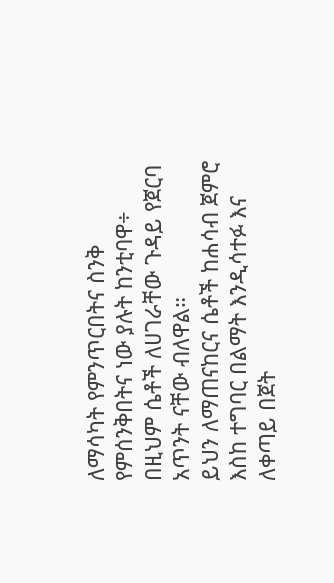ለማሳካት የምንጥርበትና ስንቅ የምሰንቅበትና ነው ያሉት ከንቲባዋ÷ በዚህም ሴቶች ለሀገራቸው ጉዳይ የጀርባ አጥንት ናቸው ብለዋል።
ይህን ለማጠናከርና ሴቶች ከሐሳብ ጀምሮ እስከ ተግባር በልማት እንዲሳተፉ እና ለቀጣይ በጀት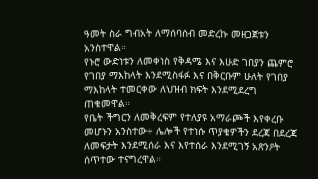ዓመት ስራ ግብአት ለማሰባሰብ መድረኩ መዘጋጀቱን አንስተዋል።
የኑሮ ውድነቱን ለመቀነስ የቅዳሜ እና እሁድ ገበያን ጨምሮ የገበያ ማእከላት እንደሚስፋፉ እና በቅርቡም ሁለት የገበያ ማእከላት ተመርቀው ለህዝብ ክፍት እንደሚደረግ ጠቁመዋል።
የቤት ችግርን ለመቅረፍም የተለያዩ አማራጮች እየቀረቡ መሆኑን አንስተው÷ ሌሎች የተነሱ ጥያቄዎችን ደረጃ በደረጃ ለመፍታት እንደሚሰራ እና እየተሰራ እንደሚገኝ አጽንዖት ሰጥተው ተናግረዋል።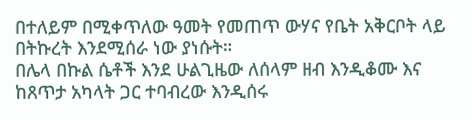በተለይም በሚቀጥለው ዓመት የመጠጥ ውሃና የቤት አቅርቦት ላይ በትኩረት እንደሚሰራ ነው ያነሱት።
በሌላ በኩል ሴቶች እንደ ሁልጊዜው ለሰላም ዘብ እንዲቆሙ እና ከጸጥታ አካላት ጋር ተባብረው እንዲሰሩ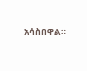አሳስበዋል።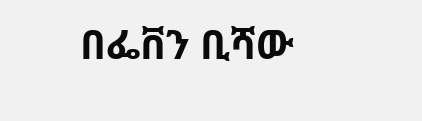በፌቨን ቢሻው